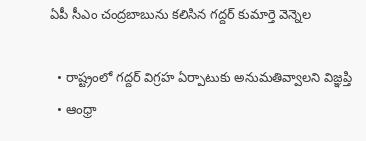ఏపీ సీఎం చంద్రబాబును కలిసిన గద్దర్ కుమార్తె వెన్నెల

  • రాష్ట్రంలో గద్దర్ విగ్రహ ఏర్పాటుకు అనుమతివ్వాలని విజ్ఞప్తి
  • ఆంధ్రా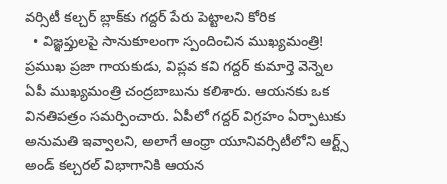వర్సిటీ కల్చర్ బ్లాక్‌కు గద్దర్ పేరు పెట్టాలని కోరిక
  • విజ్ఞప్తులపై సానుకూలంగా స్పందించిన ముఖ్యమంత్రి!
ప్రముఖ ప్రజా గాయకుడు, విప్లవ కవి గద్దర్‌ కుమార్తె వెన్నెల ఏపీ ముఖ్యమంత్రి చంద్రబాబును కలిశారు. ఆయనకు ఒక వినతిపత్రం సమర్పించారు. ఏపీలో గద్దర్ విగ్రహం ఏర్పాటుకు అనుమతి ఇవ్వాలని, అలాగే ఆంధ్రా యూనివర్సిటీలోని ఆర్ట్స్ అండ్ కల్చరల్ విభాగానికి ఆయన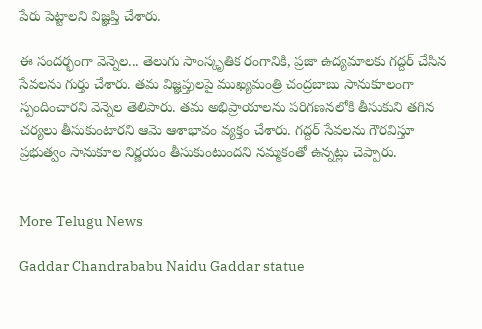పేరు పెట్టాలని విజ్ఞప్తి చేశారు.

ఈ సందర్భంగా వెన్నెల... తెలుగు సాంస్కృతిక రంగానికి, ప్రజా ఉద్యమాలకు గద్దర్ చేసిన సేవలను గుర్తు చేశారు. తమ విజ్ఞప్తులపై ముఖ్యమంత్రి చంద్రబాబు సానుకూలంగా స్పందించారని వెన్నెల తెలిపారు. తమ అభిప్రాయాలను పరిగణనలోకి తీసుకుని తగిన చర్యలు తీసుకుంటారని ఆమె ఆశాభావం వ్యక్తం చేశారు. గద్దర్ సేవలను గౌరవిస్తూ ప్రభుత్వం సానుకూల నిర్ణయం తీసుకుంటుందని నమ్మకంతో ఉన్నట్లు చెప్పారు.


More Telugu News

Gaddar Chandrababu Naidu Gaddar statue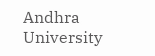Andhra University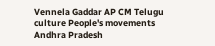Vennela Gaddar AP CM Telugu culture People's movements Andhra Pradesh